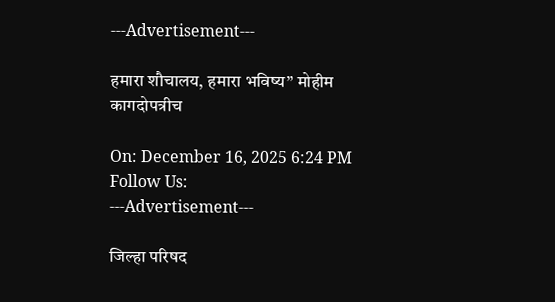---Advertisement---

हमारा शौचालय, हमारा भविष्य” मोहीम कागदोपत्रीच

On: December 16, 2025 6:24 PM
Follow Us:
---Advertisement---

जिल्हा परिषद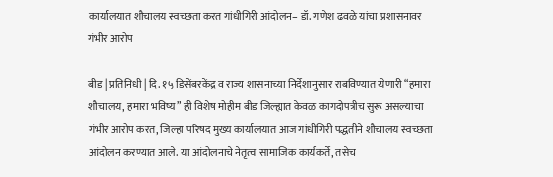कार्यालयात शौचालय स्वच्छता करत गांधीगिरी आंदोलन– डॉ. गणेश ढवळे यांचा प्रशासनावर गंभीर आरोप

बीड | प्रतिनिधी | दि. १५ डिसेंबरकेंद्र व राज्य शासनाच्या निर्देशानुसार राबविण्यात येणारी “हमारा शौचालय, हमारा भविष्य” ही विशेष मोहीम बीड जिल्ह्यात केवळ कागदोपत्रीच सुरू असल्याचा गंभीर आरोप करत, जिल्हा परिषद मुख्य कार्यालयात आज गांधीगिरी पद्धतीने शौचालय स्वच्छता आंदोलन करण्यात आले. या आंदोलनाचे नेतृत्व सामाजिक कार्यकर्ते, तसेच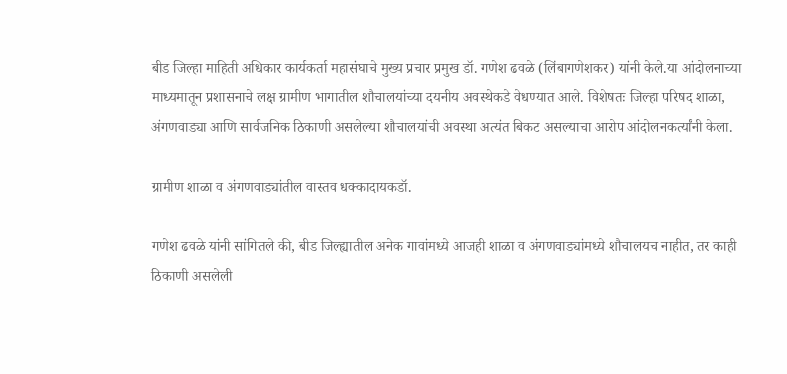बीड जिल्हा माहिती अधिकार कार्यकर्ता महासंघाचे मुख्य प्रचार प्रमुख डॉ. गणेश ढवळे (लिंबागणेशकर) यांनी केले.या आंदोलनाच्या माध्यमातून प्रशासनाचे लक्ष ग्रामीण भागातील शौचालयांच्या दयनीय अवस्थेकडे वेधण्यात आले. विशेषतः जिल्हा परिषद शाळा, अंगणवाड्या आणि सार्वजनिक ठिकाणी असलेल्या शौचालयांची अवस्था अत्यंत बिकट असल्याचा आरोप आंदोलनकर्त्यांनी केला.

ग्रामीण शाळा व अंगणवाड्यांतील वास्तव धक्कादायकडॉ.

गणेश ढवळे यांनी सांगितले की, बीड जिल्ह्यातील अनेक गावांमध्ये आजही शाळा व अंगणवाड्यांमध्ये शौचालयच नाहीत, तर काही ठिकाणी असलेली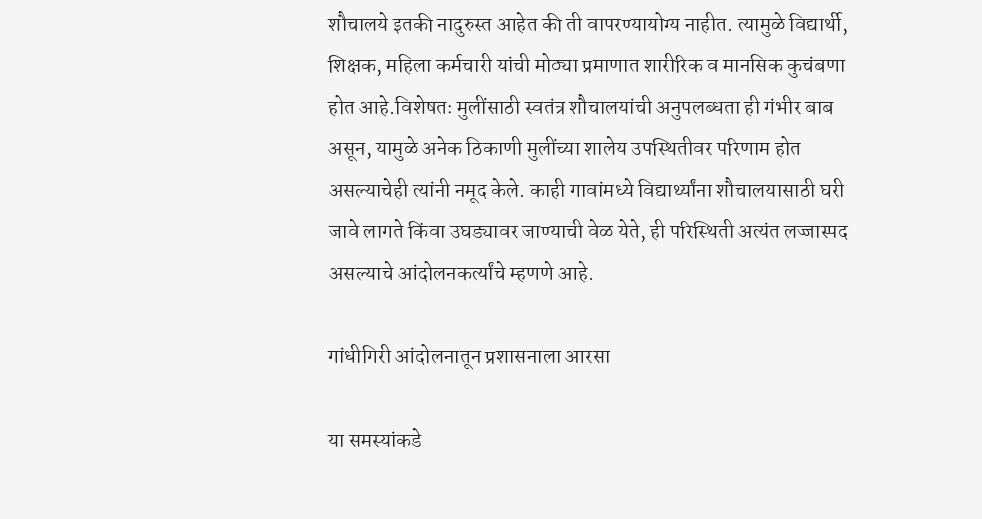शौचालये इतकी नादुरुस्त आहेत की ती वापरण्यायोग्य नाहीत. त्यामुळे विद्यार्थी, शिक्षक, महिला कर्मचारी यांची मोठ्या प्रमाणात शारीरिक व मानसिक कुचंबणा होत आहे.विशेषतः मुलींसाठी स्वतंत्र शौचालयांची अनुपलब्धता ही गंभीर बाब असून, यामुळे अनेक ठिकाणी मुलींच्या शालेय उपस्थितीवर परिणाम होत असल्याचेही त्यांनी नमूद केले. काही गावांमध्ये विद्यार्थ्यांना शौचालयासाठी घरी जावे लागते किंवा उघड्यावर जाण्याची वेळ येते, ही परिस्थिती अत्यंत लज्जास्पद असल्याचे आंदोलनकर्त्यांचे म्हणणे आहे.

गांधीगिरी आंदोलनातून प्रशासनाला आरसा

या समस्यांकडे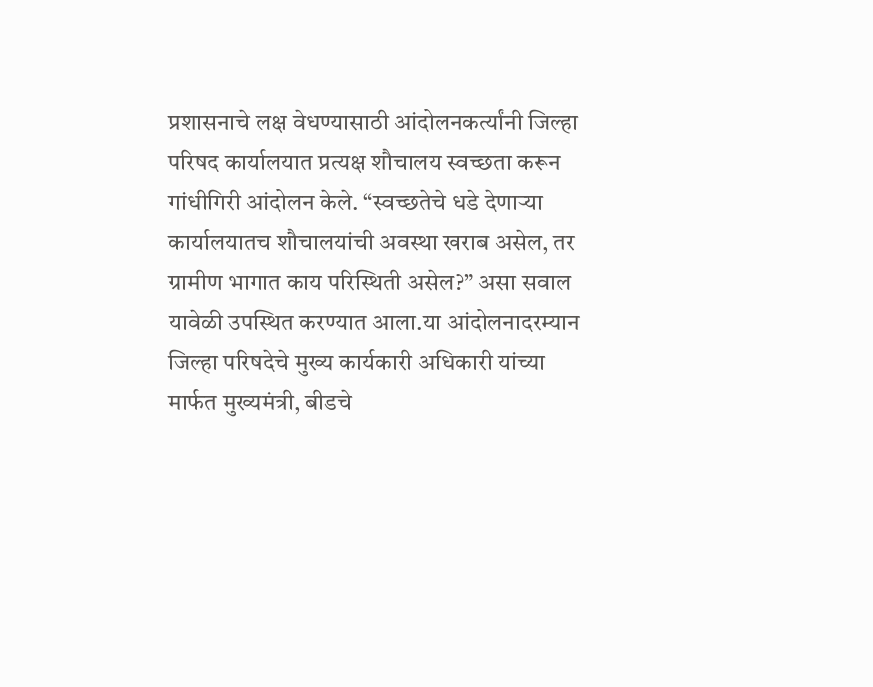प्रशासनाचे लक्ष वेधण्यासाठी आंदोलनकर्त्यांनी जिल्हा परिषद कार्यालयात प्रत्यक्ष शौचालय स्वच्छता करून गांधीगिरी आंदोलन केले. “स्वच्छतेचे धडे देणाऱ्या कार्यालयातच शौचालयांची अवस्था खराब असेल, तर ग्रामीण भागात काय परिस्थिती असेल?” असा सवाल यावेळी उपस्थित करण्यात आला.या आंदोलनादरम्यान जिल्हा परिषदेचे मुख्य कार्यकारी अधिकारी यांच्या मार्फत मुख्यमंत्री, बीडचे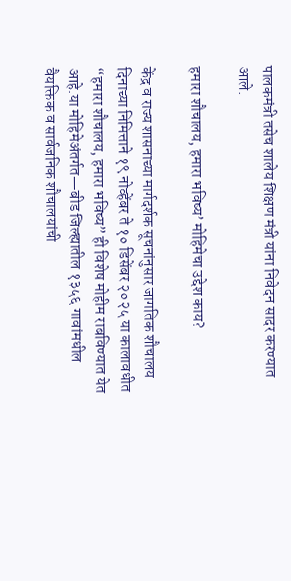पालकमंत्री तसेच शालेय शिक्षण मंत्री यांना निवेदन सादर करण्यात आले.

हमारा शौचालय, हमारा भविष्य’ मोहिमेचा उद्देश काय?

केंद्र व राज्य शासनाच्या मार्गदर्शक सूचनांनुसार जागतिक शौचालय दिनाच्या निमित्ताने १९ नोव्हेंबर ते १० डिसेंबर २०२५ या कालावधीत “हमारा शौचालय, हमारा भविष्य” ही विशेष मोहीम राबविण्यात येत आहे.या मोहिमेअंतर्गत—बीड जिल्ह्यातील १३५६ गावांमधील वैयक्तिक व सार्वजनिक शौचालयांची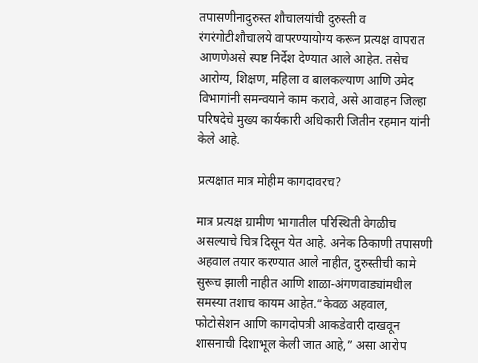तपासणीनादुरुस्त शौचालयांची दुरुस्ती व रंगरंगोटीशौचालये वापरण्यायोग्य करून प्रत्यक्ष वापरात आणणेअसे स्पष्ट निर्देश देण्यात आले आहेत. तसेच आरोग्य, शिक्षण, महिला व बालकल्याण आणि उमेद विभागांनी समन्वयाने काम करावे, असे आवाहन जिल्हा परिषदेचे मुख्य कार्यकारी अधिकारी जितीन रहमान यांनी केले आहे.

प्रत्यक्षात मात्र मोहीम कागदावरच?

मात्र प्रत्यक्ष ग्रामीण भागातील परिस्थिती वेगळीच असल्याचे चित्र दिसून येत आहे. अनेक ठिकाणी तपासणी अहवाल तयार करण्यात आले नाहीत, दुरुस्तीची कामे सुरूच झाली नाहीत आणि शाळा-अंगणवाड्यांमधील समस्या तशाच कायम आहेत.“केवळ अहवाल, फोटोसेशन आणि कागदोपत्री आकडेवारी दाखवून शासनाची दिशाभूल केली जात आहे,” असा आरोप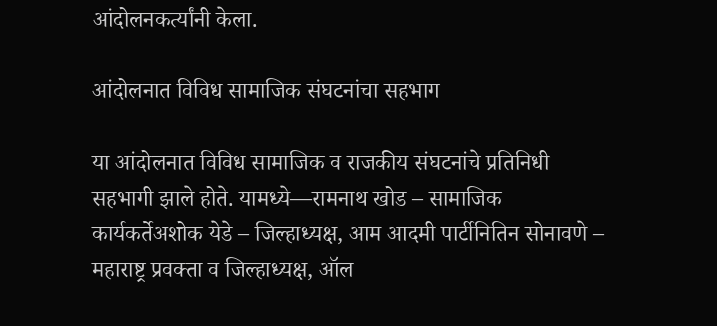आंदोलनकर्त्यांनी केला.

आंदोलनात विविध सामाजिक संघटनांचा सहभाग

या आंदोलनात विविध सामाजिक व राजकीय संघटनांचे प्रतिनिधी सहभागी झाले होते. यामध्ये—रामनाथ खोड – सामाजिक कार्यकर्तेअशोक येडे – जिल्हाध्यक्ष, आम आदमी पार्टीनितिन सोनावणे – महाराष्ट्र प्रवक्ता व जिल्हाध्यक्ष, ऑल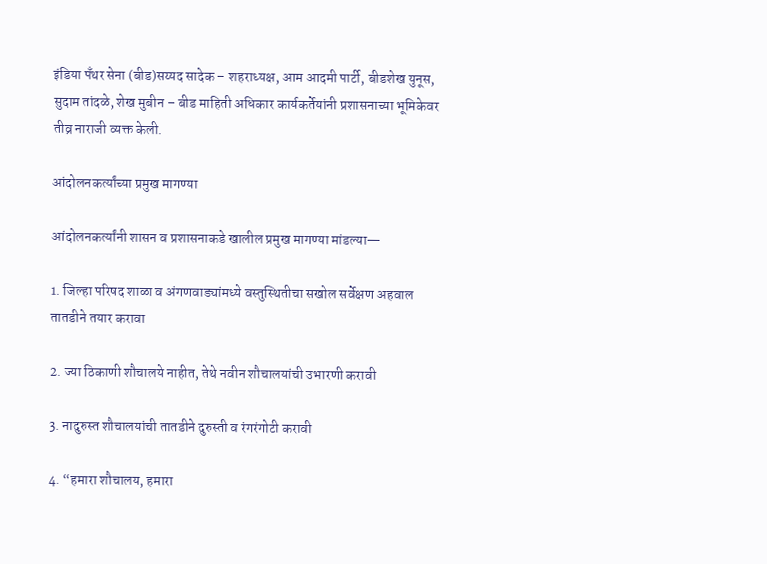इंडिया पँथर सेना (बीड)सय्यद सादेक – शहराध्यक्ष, आम आदमी पार्टी, बीडशेख युनूस, सुदाम तांदळे, शेख मुबीन – बीड माहिती अधिकार कार्यकर्तेयांनी प्रशासनाच्या भूमिकेवर तीव्र नाराजी व्यक्त केली.

आंदोलनकर्त्यांच्या प्रमुख मागण्या

आंदोलनकर्त्यांनी शासन व प्रशासनाकडे खालील प्रमुख मागण्या मांडल्या—

1. जिल्हा परिषद शाळा व अंगणवाड्यांमध्ये वस्तुस्थितीचा सखोल सर्वेक्षण अहवाल तातडीने तयार करावा

2. ज्या ठिकाणी शौचालये नाहीत, तेथे नवीन शौचालयांची उभारणी करावी

3. नादुरुस्त शौचालयांची तातडीने दुरुस्ती व रंगरंगोटी करावी

4. “हमारा शौचालय, हमारा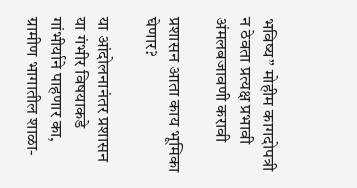भविष्य” मोहीम कागदोपत्री न ठेवता प्रत्यक्ष प्रभावी अंमलबजावणी करावी

प्रशासन आता काय भूमिका घेणार?

या आंदोलनानंतर प्रशासन या गंभीर विषयाकडे गांभीर्याने पाहणार का, ग्रामीण भागातील शाळा-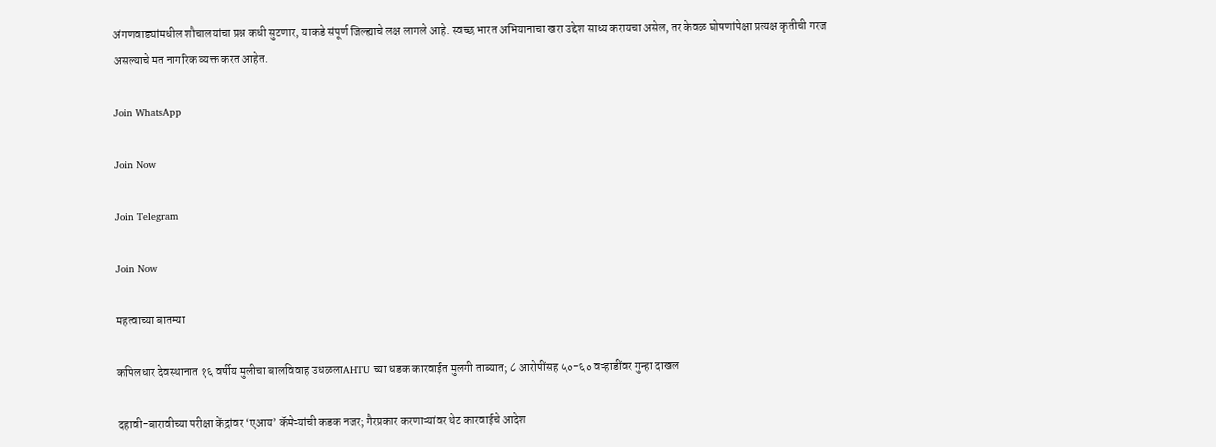अंगणवाड्यांमधील शौचालयांचा प्रश्न कधी सुटणार, याकडे संपूर्ण जिल्ह्याचे लक्ष लागले आहे. स्वच्छ भारत अभियानाचा खरा उद्देश साध्य करायचा असेल, तर केवळ घोषणांपेक्षा प्रत्यक्ष कृतीची गरज असल्याचे मत नागरिक व्यक्त करत आहेत.

Join WhatsApp

Join Now

Join Telegram

Join Now

महत्वाच्या बातम्या

कपिलधार देवस्थानात १६ वर्षीय मुलीचा बालविवाह उधळलाAHTU च्या धडक कारवाईत मुलगी ताब्यात; ८ आरोपींसह ५०-६० वऱ्हाडींवर गुन्हा दाखल

दहावी-बारावीच्या परीक्षा केंद्रांवर ‘एआय’ कॅमेऱ्यांची कडक नजर; गैरप्रकार करणाऱ्यांवर थेट कारवाईचे आदेश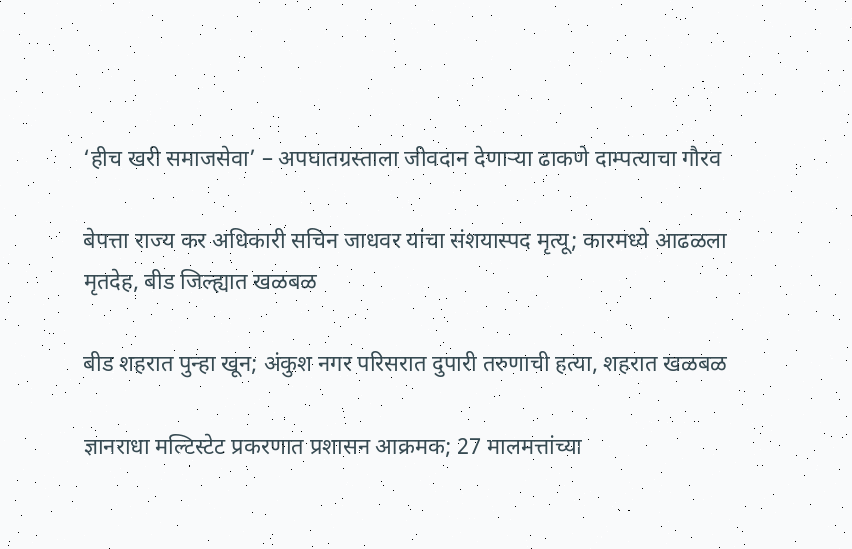‘हीच खरी समाजसेवा’ – अपघातग्रस्ताला जीवदान देणाऱ्या ढाकणे दाम्पत्याचा गौरव

बेपत्ता राज्य कर अधिकारी सचिन जाधवर यांचा संशयास्पद मृत्यू; कारमध्ये आढळला मृतदेह, बीड जिल्ह्यात खळबळ

बीड शहरात पुन्हा खून; अंकुश नगर परिसरात दुपारी तरुणाची हत्या, शहरात खळबळ

ज्ञानराधा मल्टिस्टेट प्रकरणात प्रशासन आक्रमक; 27 मालमत्तांच्या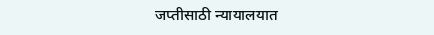जप्तीसाठी न्यायालयात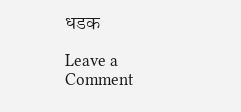धडक

Leave a Comment